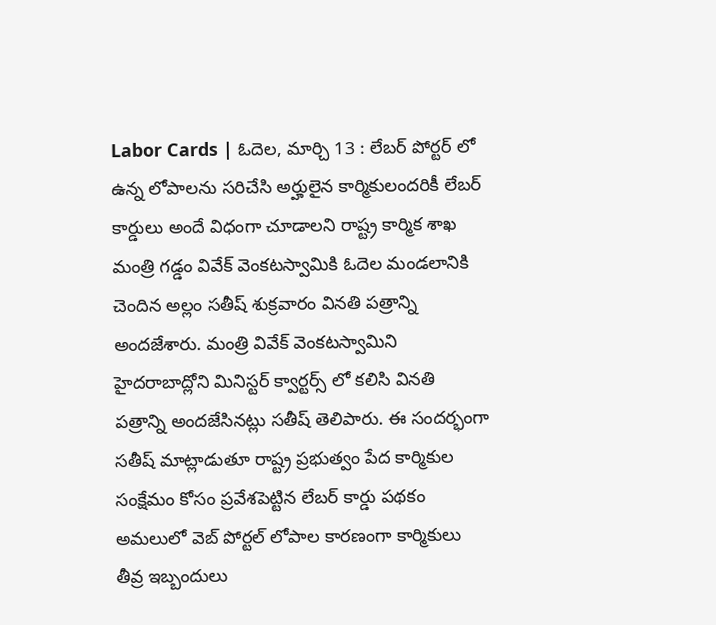Labor Cards | ఓదెల, మార్చి 13 : లేబర్ పోర్టర్ లో ఉన్న లోపాలను సరిచేసి అర్హులైన కార్మికులందరికీ లేబర్ కార్డులు అందే విధంగా చూడాలని రాష్ట్ర కార్మిక శాఖ మంత్రి గడ్డం వివేక్ వెంకటస్వామికి ఓదెల మండలానికి చెందిన అల్లం సతీష్ శుక్రవారం వినతి పత్రాన్ని అందజేశారు. మంత్రి వివేక్ వెంకటస్వామిని హైదరాబాద్లోని మినిస్టర్ క్వార్టర్స్ లో కలిసి వినతి పత్రాన్ని అందజేసినట్లు సతీష్ తెలిపారు. ఈ సందర్భంగా సతీష్ మాట్లాడుతూ రాష్ట్ర ప్రభుత్వం పేద కార్మికుల సంక్షేమం కోసం ప్రవేశపెట్టిన లేబర్ కార్డు పథకం అమలులో వెబ్ పోర్టల్ లోపాల కారణంగా కార్మికులు తీవ్ర ఇబ్బందులు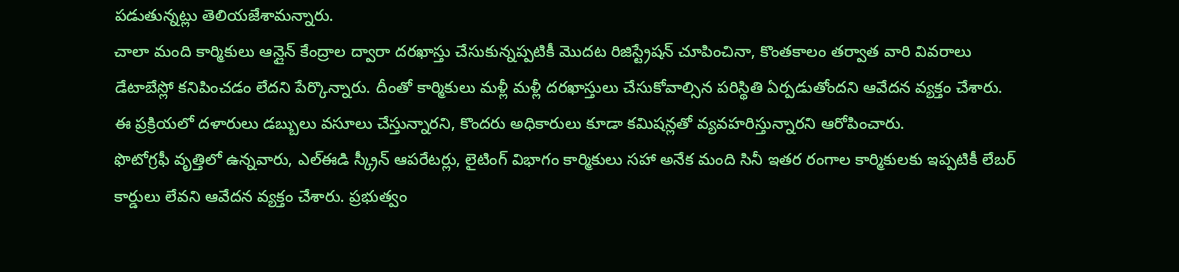పడుతున్నట్లు తెలియజేశామన్నారు.
చాలా మంది కార్మికులు ఆన్లైన్ కేంద్రాల ద్వారా దరఖాస్తు చేసుకున్నప్పటికీ మొదట రిజిస్ట్రేషన్ చూపించినా, కొంతకాలం తర్వాత వారి వివరాలు డేటాబేస్లో కనిపించడం లేదని పేర్కొన్నారు. దీంతో కార్మికులు మళ్లీ మళ్లీ దరఖాస్తులు చేసుకోవాల్సిన పరిస్థితి ఏర్పడుతోందని ఆవేదన వ్యక్తం చేశారు. ఈ ప్రక్రియలో దళారులు డబ్బులు వసూలు చేస్తున్నారని, కొందరు అధికారులు కూడా కమిషన్లతో వ్యవహరిస్తున్నారని ఆరోపించారు.
ఫొటోగ్రఫీ వృత్తిలో ఉన్నవారు, ఎల్ఈడి స్క్రీన్ ఆపరేటర్లు, లైటింగ్ విభాగం కార్మికులు సహా అనేక మంది సినీ ఇతర రంగాల కార్మికులకు ఇప్పటికీ లేబర్ కార్డులు లేవని ఆవేదన వ్యక్తం చేశారు. ప్రభుత్వం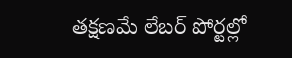తక్షణమే లేబర్ పోర్టల్లో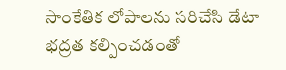సాంకేతిక లోపాలను సరిచేసి డేటా భద్రత కల్పించడంతో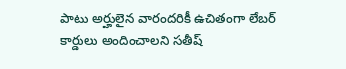పాటు అర్హులైన వారందరికీ ఉచితంగా లేబర్ కార్డులు అందించాలని సతీష్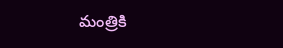మంత్రికి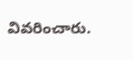వివరించారు.